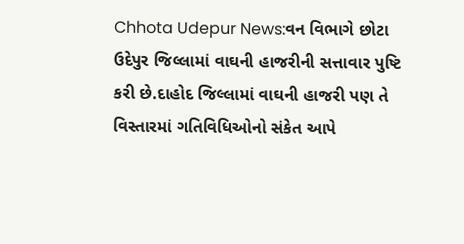Chhota Udepur News:વન વિભાગે છોટા ઉદેપુર જિલ્લામાં વાઘની હાજરીની સત્તાવાર પુષ્ટિ કરી છે.દાહોદ જિલ્લામાં વાઘની હાજરી પણ તે વિસ્તારમાં ગતિવિધિઓનો સંકેત આપે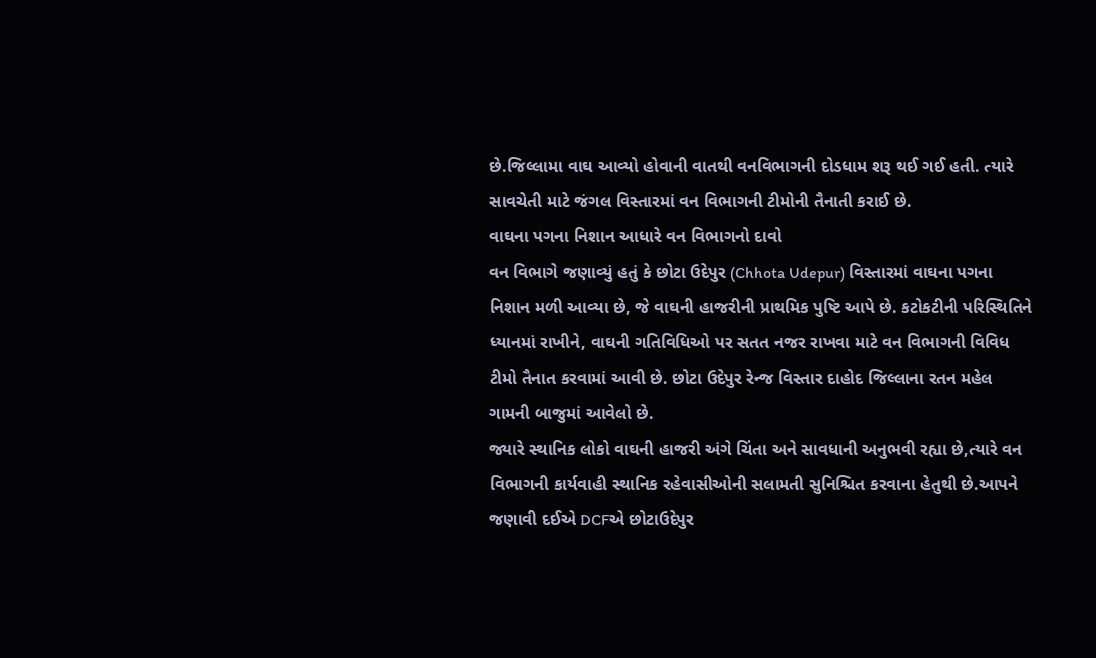છે.જિલ્લામા વાઘ આવ્યો હોવાની વાતથી વનવિભાગની દોડધામ શરૂ થઈ ગઈ હતી. ત્યારે સાવચેતી માટે જંગલ વિસ્તારમાં વન વિભાગની ટીમોની તૈનાતી કરાઈ છે.
વાઘના પગના નિશાન આધારે વન વિભાગનો દાવો
વન વિભાગે જણાવ્યું હતું કે છોટા ઉદેપુર (Chhota Udepur) વિસ્તારમાં વાઘના પગના નિશાન મળી આવ્યા છે, જે વાઘની હાજરીની પ્રાથમિક પુષ્ટિ આપે છે. કટોકટીની પરિસ્થિતિને ધ્યાનમાં રાખીને, વાઘની ગતિવિધિઓ પર સતત નજર રાખવા માટે વન વિભાગની વિવિધ ટીમો તૈનાત કરવામાં આવી છે. છોટા ઉદેપુર રેન્જ વિસ્તાર દાહોદ જિલ્લાના રતન મહેલ ગામની બાજુમાં આવેલો છે.
જ્યારે સ્થાનિક લોકો વાઘની હાજરી અંગે ચિંતા અને સાવધાની અનુભવી રહ્યા છે,ત્યારે વન વિભાગની કાર્યવાહી સ્થાનિક રહેવાસીઓની સલામતી સુનિશ્ચિત કરવાના હેતુથી છે.આપને જણાવી દઈએ DCFએ છોટાઉદેપુર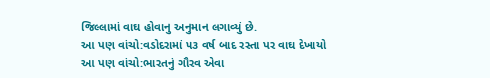જિલ્લામાં વાઘ હોવાનુ અનુમાન લગાવ્યું છે.
આ પણ વાંચો:વડોદરામાં ૫૩ વર્ષ બાદ રસ્તા પર વાઘ દેખાયો
આ પણ વાંચો:ભારતનું ગૌરવ એવા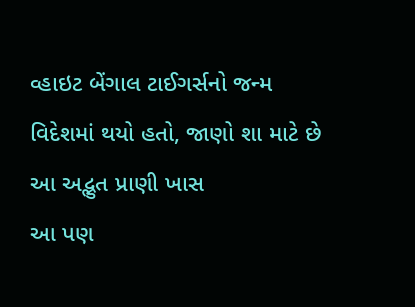વ્હાઇટ બેંગાલ ટાઈગર્સનો જન્મ વિદેશમાં થયો હતો, જાણો શા માટે છે આ અદ્ભુત પ્રાણી ખાસ
આ પણ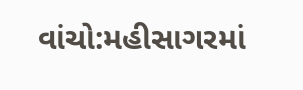વાંચો:મહીસાગરમાં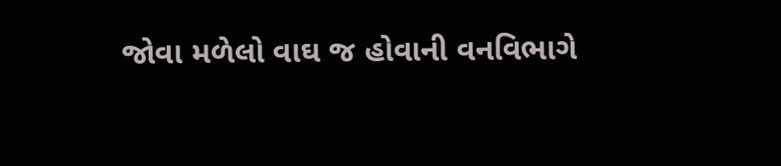જોવા મળેલો વાઘ જ હોવાની વનવિભાગે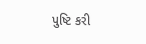પુષ્ટિ કરી